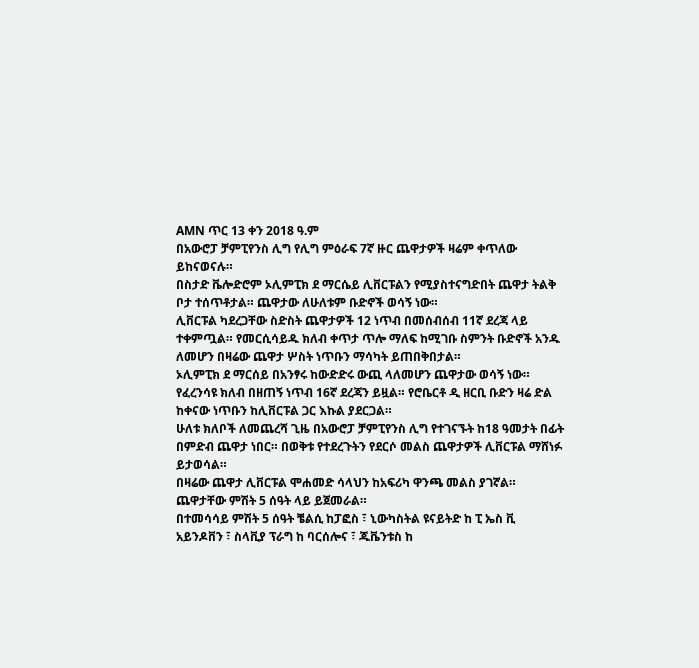AMN ጥር 13 ቀን 2018 ዓ.ም
በአውሮፓ ቻምፒየንስ ሊግ የሊግ ምዕራፍ 7ኛ ዙር ጨዋታዎች ዛሬም ቀጥለው ይከናወናሉ።
በስታድ ቬሎድሮም ኦሊምፒክ ደ ማርሴይ ሊቨርፑልን የሚያስተናግድበት ጨዋታ ትልቅ ቦታ ተሰጥቶታል። ጨዋታው ለሁለቱም ቡድኖች ወሳኝ ነው።
ሊቨርፑል ካደረጋቸው ስድስት ጨዋታዎች 12 ነጥብ በመሰብሰብ 11ኛ ደረጃ ላይ ተቀምጧል። የመርሲሳይዱ ክለብ ቀጥታ ጥሎ ማለፍ ከሚገቡ ስምንት ቡድኖች አንዱ ለመሆን በዛሬው ጨዋታ ሦስት ነጥቡን ማሳካት ይጠበቅበታል።
ኦሊምፒክ ደ ማርሰይ በአንፃሩ ከውድድሩ ውጪ ላለመሆን ጨዋታው ወሳኝ ነው። የፈረንሳዩ ክለብ በዘጠኝ ነጥብ 16ኛ ደረጃን ይዟል። የሮቤርቶ ዲ ዘርቢ ቡድን ዛሬ ድል ከቀናው ነጥቡን ከሊቨርፑል ጋር እኩል ያደርጋል።
ሁለቱ ክለቦች ለመጨረሻ ጊዜ በአውሮፓ ቻምፒየንስ ሊግ የተገናኙት ከ18 ዓመታት በፊት በምድብ ጨዋታ ነበር። በወቅቱ የተደረጉትን የደርሶ መልስ ጨዋታዎች ሊቨርፑል ማሸነፉ ይታወሳል።
በዛሬው ጨዋታ ሊቨርፑል ሞሐመድ ሳላህን ከአፍሪካ ዋንጫ መልስ ያገኛል። ጨዋታቸው ምሽት 5 ሰዓት ላይ ይጀመራል።
በተመሳሳይ ምሽት 5 ሰዓት ቼልሲ ከፓፎስ ፣ ኒውካስትል ዩናይትድ ከ ፒ ኤስ ቪ አይንዶቨን ፣ ስላቪያ ፕራግ ከ ባርሰሎና ፣ ጁቬንቱስ ከ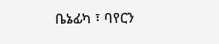ቤኔፊካ ፣ ባየርን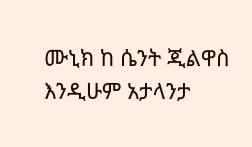ሙኒክ ከ ሴንት ጂልዋስ እንዲሁም አታላንታ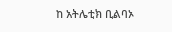ከ አትሌቲክ ቢልባኦ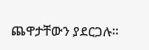ጨዋታቸውን ያደርጋሉ።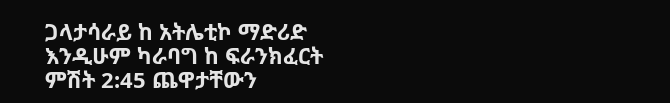ጋላታሳራይ ከ አትሌቲኮ ማድሪድ እንዲሁም ካራባግ ከ ፍራንክፈርት ምሽት 2:45 ጨዋታቸውን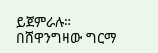ይጀምራሉ።
በሸዋንግዛው ግርማ